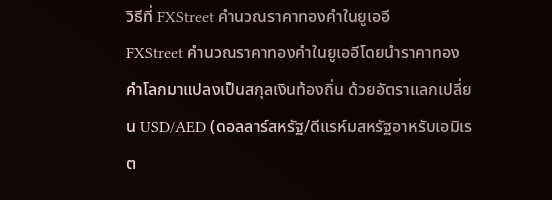วิธีที่ FXStreet คำนวณราคาทองคำในยูเออี
FXStreet คำนวณราคาทองคำในยูเออีโดยนำราคาทองคำโลกมาแปลงเป็นสกุลเงินท้องถิ่น ด้วยอัตราแลกเปลี่ยน USD/AED (ดอลลาร์สหรัฐ/ดีแรห์มสหรัฐอาหรับเอมิเรต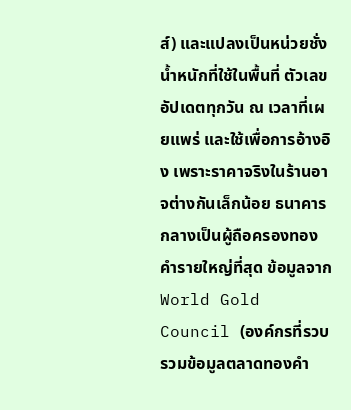ส์) และแปลงเป็นหน่วยชั่งน้ำหนักที่ใช้ในพื้นที่ ตัวเลขอัปเดตทุกวัน ณ เวลาที่เผยแพร่ และใช้เพื่อการอ้างอิง เพราะราคาจริงในร้านอาจต่างกันเล็กน้อย ธนาคารกลางเป็นผู้ถือครองทองคำรายใหญ่ที่สุด ข้อมูลจาก World Gold Council (องค์กรที่รวบรวมข้อมูลตลาดทองคำ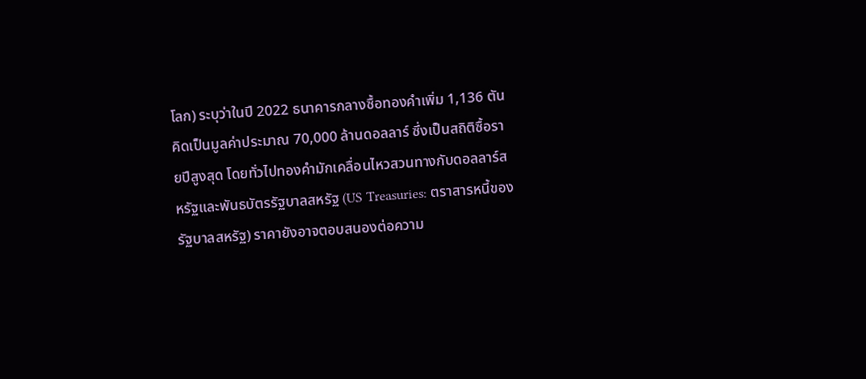โลก) ระบุว่าในปี 2022 ธนาคารกลางซื้อทองคำเพิ่ม 1,136 ตัน คิดเป็นมูลค่าประมาณ 70,000 ล้านดอลลาร์ ซึ่งเป็นสถิติซื้อรายปีสูงสุด โดยทั่วไปทองคำมักเคลื่อนไหวสวนทางกับดอลลาร์สหรัฐและพันธบัตรรัฐบาลสหรัฐ (US Treasuries: ตราสารหนี้ของรัฐบาลสหรัฐ) ราคายังอาจตอบสนองต่อความ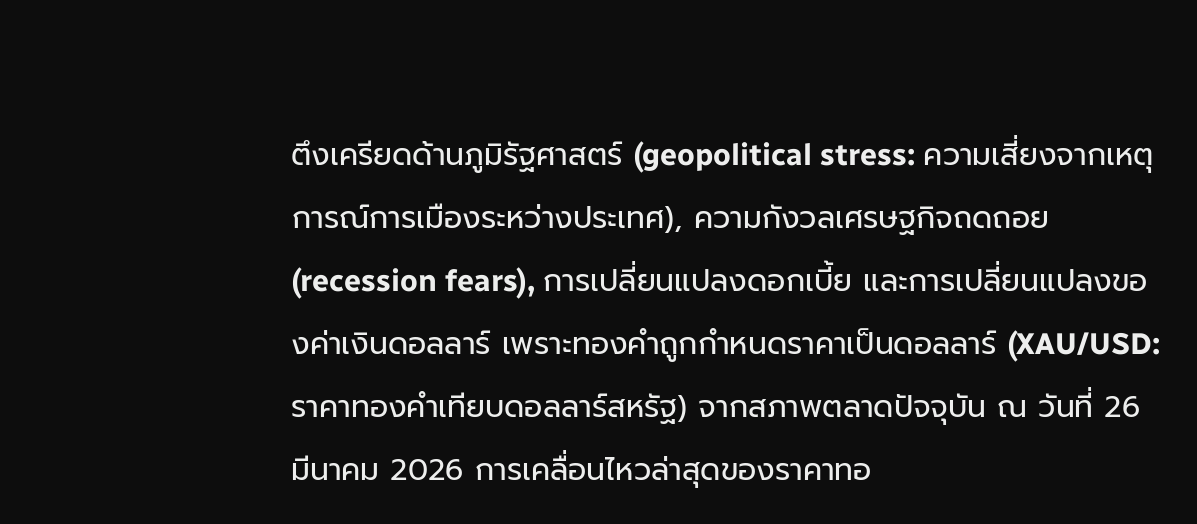ตึงเครียดด้านภูมิรัฐศาสตร์ (geopolitical stress: ความเสี่ยงจากเหตุการณ์การเมืองระหว่างประเทศ), ความกังวลเศรษฐกิจถดถอย (recession fears), การเปลี่ยนแปลงดอกเบี้ย และการเปลี่ยนแปลงของค่าเงินดอลลาร์ เพราะทองคำถูกกำหนดราคาเป็นดอลลาร์ (XAU/USD: ราคาทองคำเทียบดอลลาร์สหรัฐ) จากสภาพตลาดปัจจุบัน ณ วันที่ 26 มีนาคม 2026 การเคลื่อนไหวล่าสุดของราคาทอ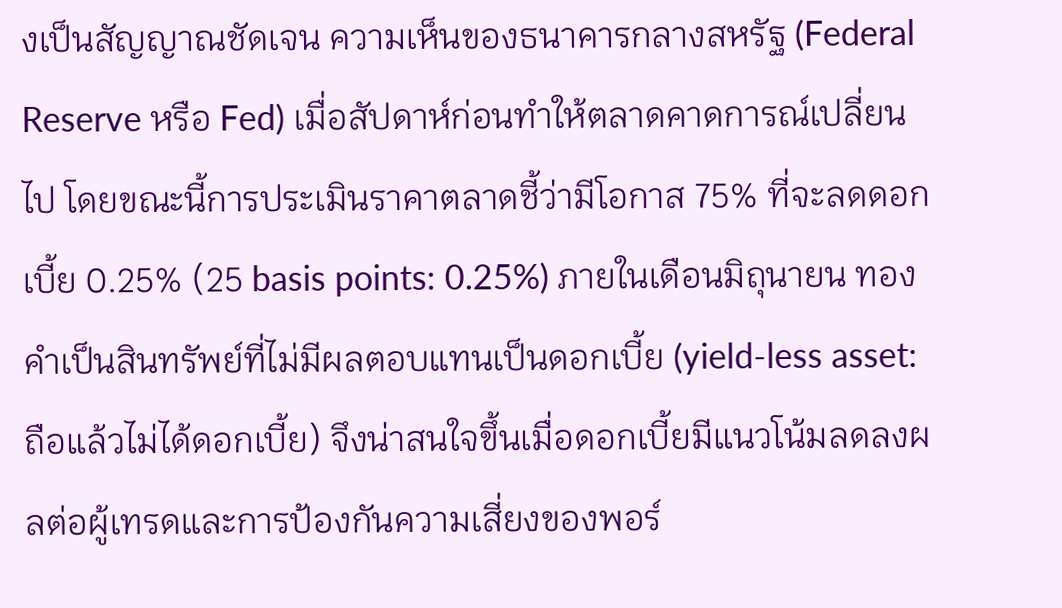งเป็นสัญญาณชัดเจน ความเห็นของธนาคารกลางสหรัฐ (Federal Reserve หรือ Fed) เมื่อสัปดาห์ก่อนทำให้ตลาดคาดการณ์เปลี่ยนไป โดยขณะนี้การประเมินราคาตลาดชี้ว่ามีโอกาส 75% ที่จะลดดอกเบี้ย 0.25% (25 basis points: 0.25%) ภายในเดือนมิถุนายน ทองคำเป็นสินทรัพย์ที่ไม่มีผลตอบแทนเป็นดอกเบี้ย (yield-less asset: ถือแล้วไม่ได้ดอกเบี้ย) จึงน่าสนใจขึ้นเมื่อดอกเบี้ยมีแนวโน้มลดลงผลต่อผู้เทรดและการป้องกันความเสี่ยงของพอร์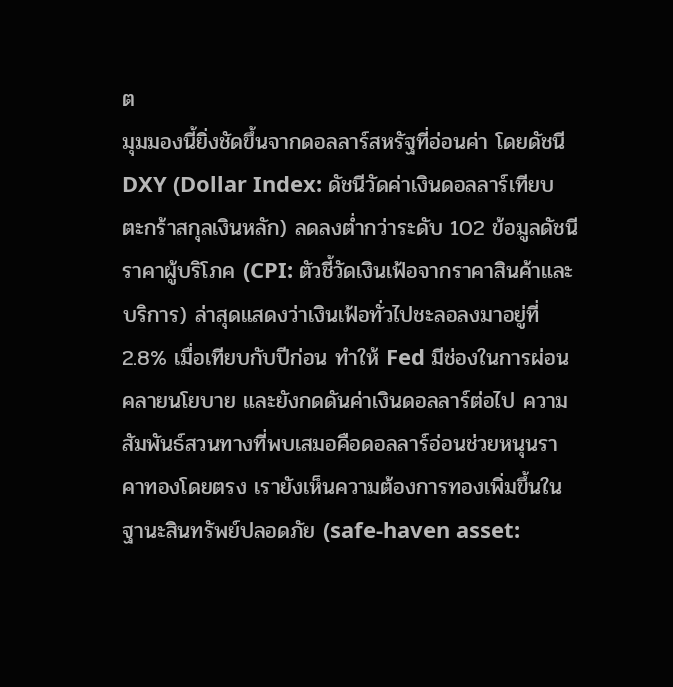ต
มุมมองนี้ยิ่งชัดขึ้นจากดอลลาร์สหรัฐที่อ่อนค่า โดยดัชนี DXY (Dollar Index: ดัชนีวัดค่าเงินดอลลาร์เทียบตะกร้าสกุลเงินหลัก) ลดลงต่ำกว่าระดับ 102 ข้อมูลดัชนีราคาผู้บริโภค (CPI: ตัวชี้วัดเงินเฟ้อจากราคาสินค้าและบริการ) ล่าสุดแสดงว่าเงินเฟ้อทั่วไปชะลอลงมาอยู่ที่ 2.8% เมื่อเทียบกับปีก่อน ทำให้ Fed มีช่องในการผ่อนคลายนโยบาย และยังกดดันค่าเงินดอลลาร์ต่อไป ความสัมพันธ์สวนทางที่พบเสมอคือดอลลาร์อ่อนช่วยหนุนราคาทองโดยตรง เรายังเห็นความต้องการทองเพิ่มขึ้นในฐานะสินทรัพย์ปลอดภัย (safe-haven asset: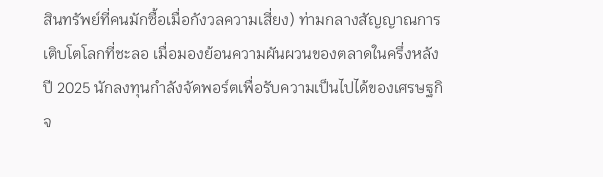สินทรัพย์ที่คนมักซื้อเมื่อกังวลความเสี่ยง) ท่ามกลางสัญญาณการเติบโตโลกที่ชะลอ เมื่อมองย้อนความผันผวนของตลาดในครึ่งหลังปี 2025 นักลงทุนกำลังจัดพอร์ตเพื่อรับความเป็นไปได้ของเศรษฐกิจ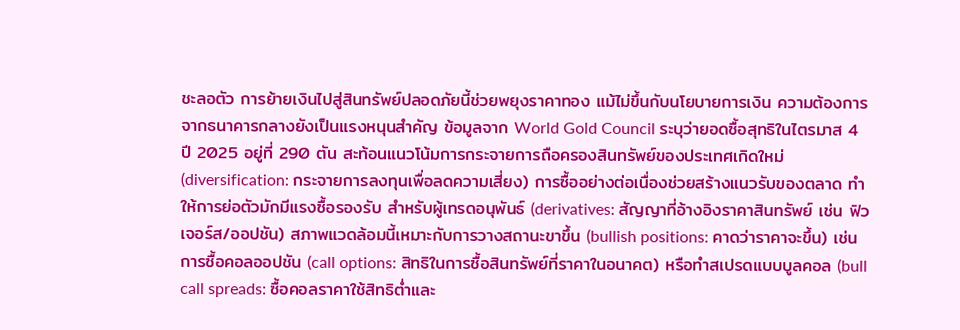ชะลอตัว การย้ายเงินไปสู่สินทรัพย์ปลอดภัยนี้ช่วยพยุงราคาทอง แม้ไม่ขึ้นกับนโยบายการเงิน ความต้องการจากธนาคารกลางยังเป็นแรงหนุนสำคัญ ข้อมูลจาก World Gold Council ระบุว่ายอดซื้อสุทธิในไตรมาส 4 ปี 2025 อยู่ที่ 290 ตัน สะท้อนแนวโน้มการกระจายการถือครองสินทรัพย์ของประเทศเกิดใหม่ (diversification: กระจายการลงทุนเพื่อลดความเสี่ยง) การซื้ออย่างต่อเนื่องช่วยสร้างแนวรับของตลาด ทำให้การย่อตัวมักมีแรงซื้อรองรับ สำหรับผู้เทรดอนุพันธ์ (derivatives: สัญญาที่อ้างอิงราคาสินทรัพย์ เช่น ฟิวเจอร์ส/ออปชัน) สภาพแวดล้อมนี้เหมาะกับการวางสถานะขาขึ้น (bullish positions: คาดว่าราคาจะขึ้น) เช่น การซื้อคอลออปชัน (call options: สิทธิในการซื้อสินทรัพย์ที่ราคาในอนาคต) หรือทำสเปรดแบบบูลคอล (bull call spreads: ซื้อคอลราคาใช้สิทธิต่ำและ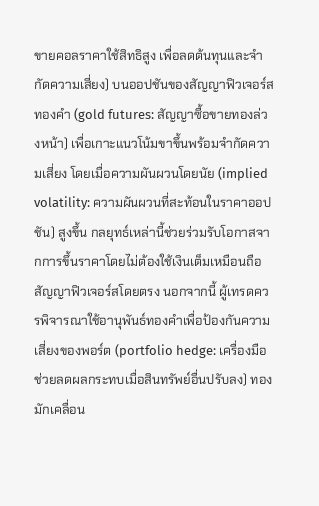ขายคอลราคาใช้สิทธิสูง เพื่อลดต้นทุนและจำกัดความเสี่ยง) บนออปชันของสัญญาฟิวเจอร์สทองคำ (gold futures: สัญญาซื้อขายทองล่วงหน้า) เพื่อเกาะแนวโน้มขาขึ้นพร้อมจำกัดความเสี่ยง โดยเมื่อความผันผวนโดยนัย (implied volatility: ความผันผวนที่สะท้อนในราคาออปชัน) สูงขึ้น กลยุทธ์เหล่านี้ช่วยร่วมรับโอกาสจากการขึ้นราคาโดยไม่ต้องใช้เงินเต็มเหมือนถือสัญญาฟิวเจอร์สโดยตรง นอกจากนี้ ผู้เทรดควรพิจารณาใช้อานุพันธ์ทองคำเพื่อป้องกันความเสี่ยงของพอร์ต (portfolio hedge: เครื่องมือช่วยลดผลกระทบเมื่อสินทรัพย์อื่นปรับลง) ทองมักเคลื่อน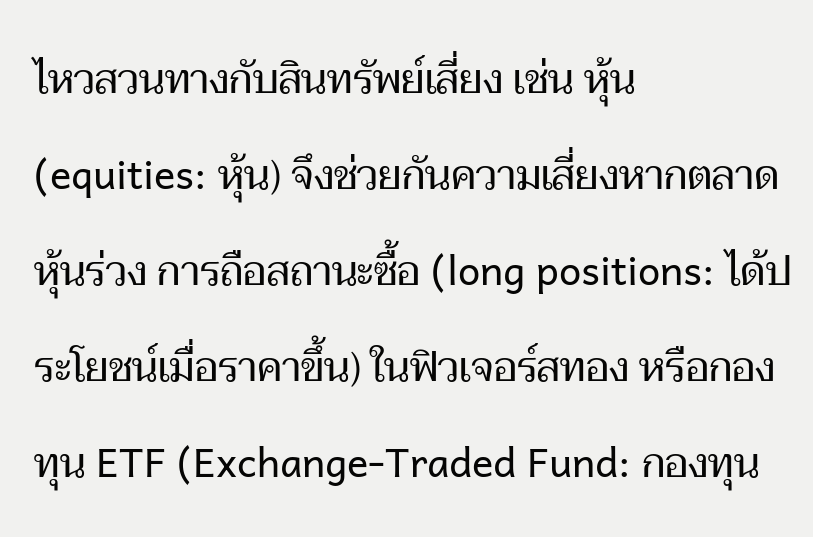ไหวสวนทางกับสินทรัพย์เสี่ยง เช่น หุ้น (equities: หุ้น) จึงช่วยกันความเสี่ยงหากตลาดหุ้นร่วง การถือสถานะซื้อ (long positions: ได้ประโยชน์เมื่อราคาขึ้น) ในฟิวเจอร์สทอง หรือกองทุน ETF (Exchange-Traded Fund: กองทุน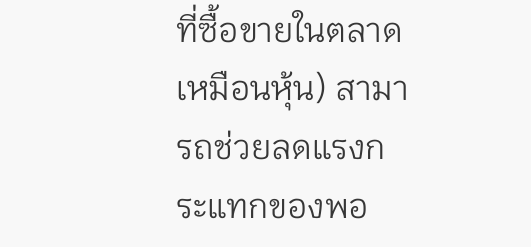ที่ซื้อขายในตลาดเหมือนหุ้น) สามารถช่วยลดแรงกระแทกของพอ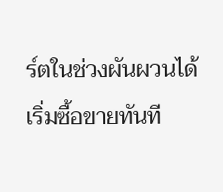ร์ตในช่วงผันผวนได้
เริ่มซื้อขายทันที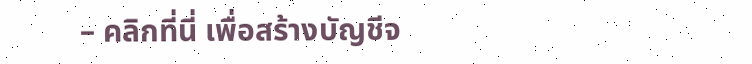– คลิกที่นี่ เพื่อสร้างบัญชีจ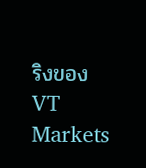ริงของ VT Markets